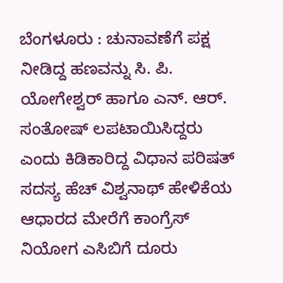ಬೆಂಗಳೂರು : ಚುನಾವಣೆಗೆ ಪಕ್ಷ ನೀಡಿದ್ದ ಹಣವನ್ನು ಸಿ. ಪಿ. ಯೋಗೇಶ್ವರ್ ಹಾಗೂ ಎನ್. ಆರ್. ಸಂತೋಷ್ ಲಪಟಾಯಿಸಿದ್ದರು ಎಂದು ಕಿಡಿಕಾರಿದ್ದ ವಿಧಾನ ಪರಿಷತ್ ಸದಸ್ಯ ಹೆಚ್ ವಿಶ್ವನಾಥ್ ಹೇಳಿಕೆಯ ಆಧಾರದ ಮೇರೆಗೆ ಕಾಂಗ್ರೆಸ್ ನಿಯೋಗ ಎಸಿಬಿಗೆ ದೂರು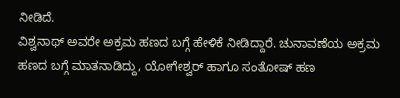ನೀಡಿದೆ.
ವಿಶ್ವನಾಥ್ ಅವರೇ ಅಕ್ರಮ ಹಣದ ಬಗ್ಗೆ ಹೇಳಿಕೆ ನೀಡಿದ್ದಾರೆ. ಚುನಾವಣೆಯ ಅಕ್ರಮ ಹಣದ ಬಗ್ಗೆ ಮಾತನಾಡಿದ್ದು, ಯೋಗೇಶ್ವರ್ ಹಾಗೂ ಸಂತೋಷ್ ಹಣ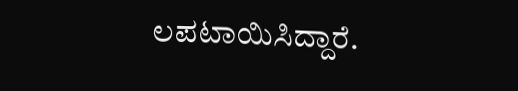ಲಪಟಾಯಿಸಿದ್ದಾರೆ.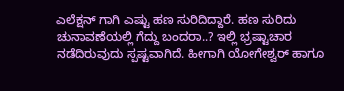ಎಲೆಕ್ಷನ್ ಗಾಗಿ ಎಷ್ಟು ಹಣ ಸುರಿದಿದ್ದಾರೆ. ಹಣ ಸುರಿದು ಚುನಾವಣೆಯಲ್ಲಿ ಗೆದ್ದು ಬಂದರಾ..? ಇಲ್ಲಿ ಭ್ರಷ್ಟಾಚಾರ ನಡೆದಿರುವುದು ಸ್ಪಷ್ಟವಾಗಿದೆ. ಹೀಗಾಗಿ ಯೋಗೇಶ್ವರ್ ಹಾಗೂ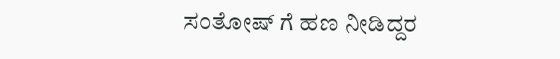ಸಂತೋಷ್ ಗೆ ಹಣ ನೀಡಿದ್ದರ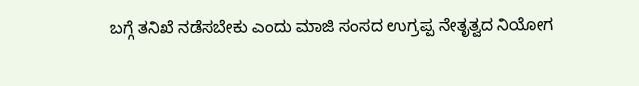ಬಗ್ಗೆ ತನಿಖೆ ನಡೆಸಬೇಕು ಎಂದು ಮಾಜಿ ಸಂಸದ ಉಗ್ರಪ್ಪ ನೇತೃತ್ವದ ನಿಯೋಗ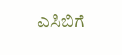ಎಸಿಬಿಗೆ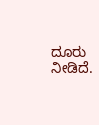ದೂರು ನೀಡಿದೆ.